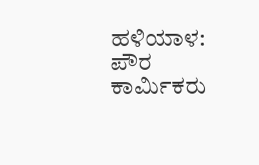ಹಳಿಯಾಳ: ಪೌರ ಕಾರ್ಮಿಕರು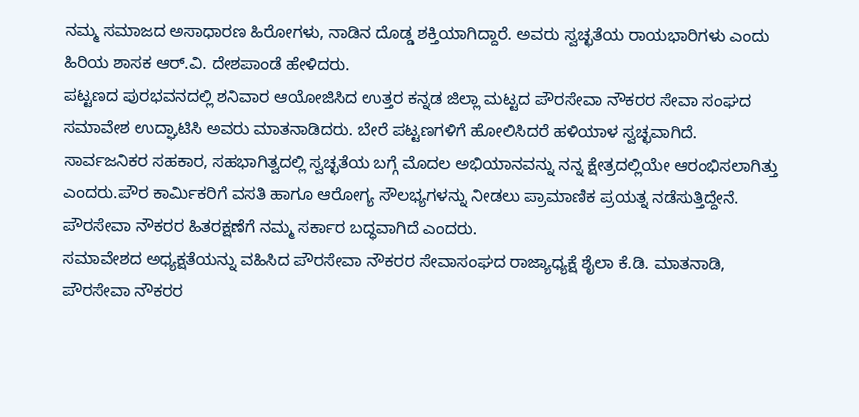ನಮ್ಮ ಸಮಾಜದ ಅಸಾಧಾರಣ ಹಿರೋಗಳು, ನಾಡಿನ ದೊಡ್ಡ ಶಕ್ತಿಯಾಗಿದ್ದಾರೆ. ಅವರು ಸ್ವಚ್ಛತೆಯ ರಾಯಭಾರಿಗಳು ಎಂದು ಹಿರಿಯ ಶಾಸಕ ಆರ್.ವಿ. ದೇಶಪಾಂಡೆ ಹೇಳಿದರು.
ಪಟ್ಟಣದ ಪುರಭವನದಲ್ಲಿ ಶನಿವಾರ ಆಯೋಜಿಸಿದ ಉತ್ತರ ಕನ್ನಡ ಜಿಲ್ಲಾ ಮಟ್ಟದ ಪೌರಸೇವಾ ನೌಕರರ ಸೇವಾ ಸಂಘದ ಸಮಾವೇಶ ಉದ್ಘಾಟಿಸಿ ಅವರು ಮಾತನಾಡಿದರು. ಬೇರೆ ಪಟ್ಟಣಗಳಿಗೆ ಹೋಲಿಸಿದರೆ ಹಳಿಯಾಳ ಸ್ವಚ್ಛವಾಗಿದೆ. ಸಾರ್ವಜನಿಕರ ಸಹಕಾರ, ಸಹಭಾಗಿತ್ವದಲ್ಲಿ ಸ್ವಚ್ಛತೆಯ ಬಗ್ಗೆ ಮೊದಲ ಅಭಿಯಾನವನ್ನು ನನ್ನ ಕ್ಷೇತ್ರದಲ್ಲಿಯೇ ಆರಂಭಿಸಲಾಗಿತ್ತು ಎಂದರು.ಪೌರ ಕಾರ್ಮಿಕರಿಗೆ ವಸತಿ ಹಾಗೂ ಆರೋಗ್ಯ ಸೌಲಭ್ಯಗಳನ್ನು ನೀಡಲು ಪ್ರಾಮಾಣಿಕ ಪ್ರಯತ್ನ ನಡೆಸುತ್ತಿದ್ದೇನೆ. ಪೌರಸೇವಾ ನೌಕರರ ಹಿತರಕ್ಷಣೆಗೆ ನಮ್ಮ ಸರ್ಕಾರ ಬದ್ಧವಾಗಿದೆ ಎಂದರು.
ಸಮಾವೇಶದ ಅಧ್ಯಕ್ಷತೆಯನ್ನು ವಹಿಸಿದ ಪೌರಸೇವಾ ನೌಕರರ ಸೇವಾಸಂಘದ ರಾಜ್ಯಾಧ್ಯಕ್ಷೆ ಶೈಲಾ ಕೆ.ಡಿ. ಮಾತನಾಡಿ, ಪೌರಸೇವಾ ನೌಕರರ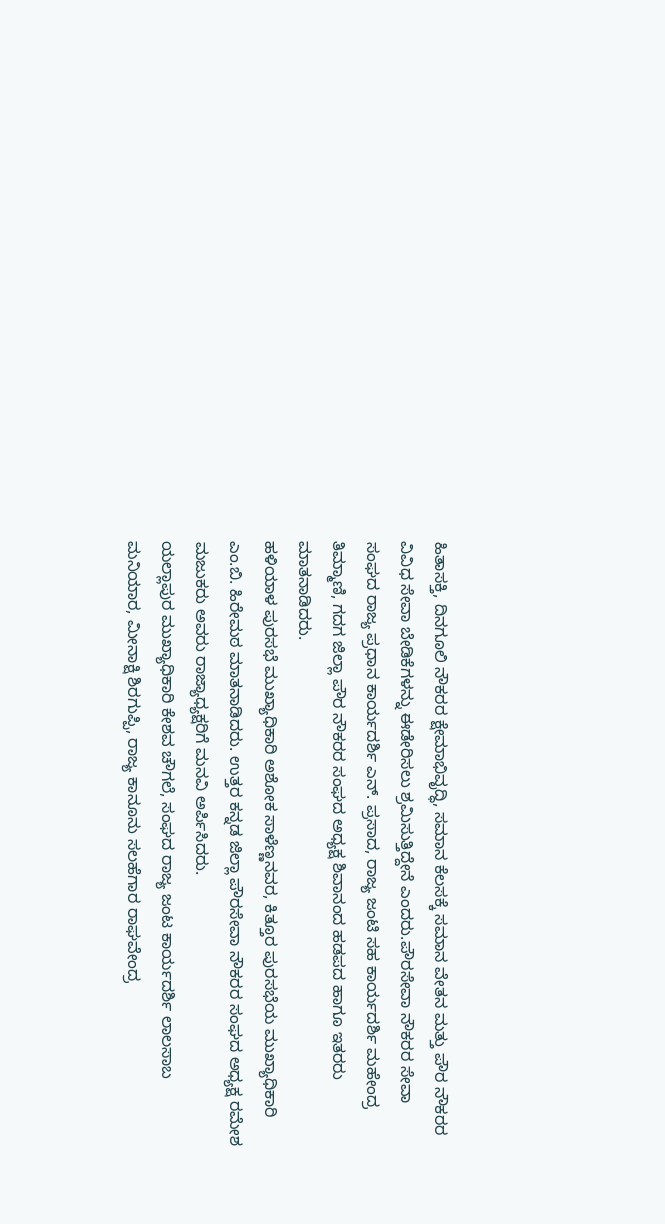ಹಿತಾಸಕ್ತಿ, ದಿನಗೂಲಿ ನೌಕರರ ಕ್ಷೇಮಾಭಿವೃದ್ಧಿ, ಸಮಾನ ಕೆಲಸಕ್ಕೆ ಸಮಾನ ವೇತನ ಮತ್ತು ಪೌರ ನೌಕರರ ವಿವಿಧ ಸೇವಾ ಬೇಡಿಕೆಗಳನ್ನು ಈಡೇರಿಸಲು ಶ್ರಮಿಸುತ್ತಿದ್ದೇನೆ ಎಂದರು.ಪೌರಸೇವಾ ನೌಕರರ ಸೇವಾ ಸಂಘದ ರಾಜ್ಯ ಪ್ರಧಾನ ಕಾರ್ಯದರ್ಶಿ ಎನ್. ಪ್ರಸಾದ, ರಾಜ್ಯ ಜಂಟಿ ಸಹ ಕಾರ್ಯದರ್ಶಿ ಮಹೇಂದ್ರ ತಿಮ್ಮಾಣಿ, ಗದಗ ಜಿಲ್ಲಾ ಪೌರ ನೌಕರರ ಸಂಘದ ಅಧ್ಯಕ್ಷ ಶಿವಾನಂದ ಹಡಪದ ಹಾಗೂ ಇತರರು ಮಾತನಾಡಿದರು.
ಹಳಿಯಾಳ ಪುರಸಭೆ ಮುಖ್ಯಾಧಿಕಾರಿ ಅಶೋಕ ಸಾಳೆಣ್ಣನವರ, ಕಿತ್ತೂರ ಪುರಸಭೆಯ ಮುಖ್ಯಾಧಿಕಾರಿ ಎಂ.ಬಿ. ಹಿರೇಮಠ ಮಾತನಾಡಿದರು. ಉತ್ತರ ಕನ್ನಡ ಜಿಲ್ಲಾ ಪೌರಸೇವಾ ನೌಕರರ ಸಂಘದ ಅಧ್ಯಕ್ಷ ರಮೇಶ ಮಜುಕರು ಅವರು ರಾಜ್ಯಾಧ್ಯಕ್ಷರಿಗೆ ಮನವಿ ಅರ್ಪಿಸಿದರು.
ಯಲ್ಲಾಪುರ ಮುಖ್ಯಾಧಿಕಾರಿ ಕೇಶವ ಚೌಗಲೆ, ಸಂಘದ ರಾಜ್ಯ ಜಂಟ ಕಾರ್ಯದರ್ಶಿ ಲಾಲಸಾಬ ಮನಿಯಾರ, ಮೀನಾಕ್ಷಿ ಶಿರಗುಪ್ಪಿ, ರಾಜ್ಯ ಕಾನೂನು ಸಲಹೆಗಾರ ರಾಘವೇಂದ್ರ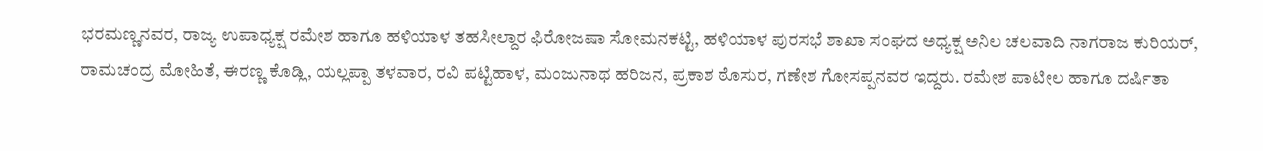ಭರಮಣ್ಣನವರ, ರಾಜ್ಯ ಉಪಾಧ್ಯಕ್ಷ ರಮೇಶ ಹಾಗೂ ಹಳಿಯಾಳ ತಹಸೀಲ್ದಾರ ಫಿರೋಜಷಾ ಸೋಮನಕಟ್ಟಿ, ಹಳಿಯಾಳ ಪುರಸಭೆ ಶಾಖಾ ಸಂಘದ ಅಧ್ಯಕ್ಷ ಅನಿಲ ಚಲವಾದಿ ನಾಗರಾಜ ಕುರಿಯರ್, ರಾಮಚಂದ್ರ ಮೋಹಿತೆ, ಈರಣ್ಣ ಕೊಡ್ಲಿ, ಯಲ್ಲಪ್ಪಾ ತಳವಾರ, ರವಿ ಪಟ್ಟಿಹಾಳ, ಮಂಜುನಾಥ ಹರಿಜನ, ಪ್ರಕಾಶ ಠೊಸುರ, ಗಣೇಶ ಗೋಸಪ್ಪನವರ ಇದ್ದರು. ರಮೇಶ ಪಾಟೀಲ ಹಾಗೂ ದರ್ಷಿತಾ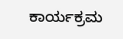ಕಾರ್ಯಕ್ರಮ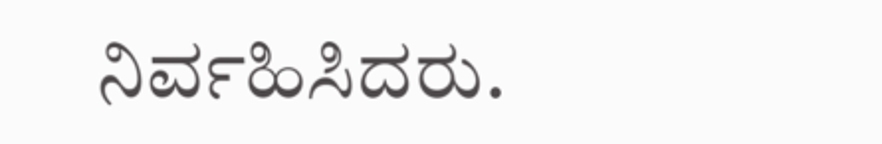ನಿರ್ವಹಿಸಿದರು.